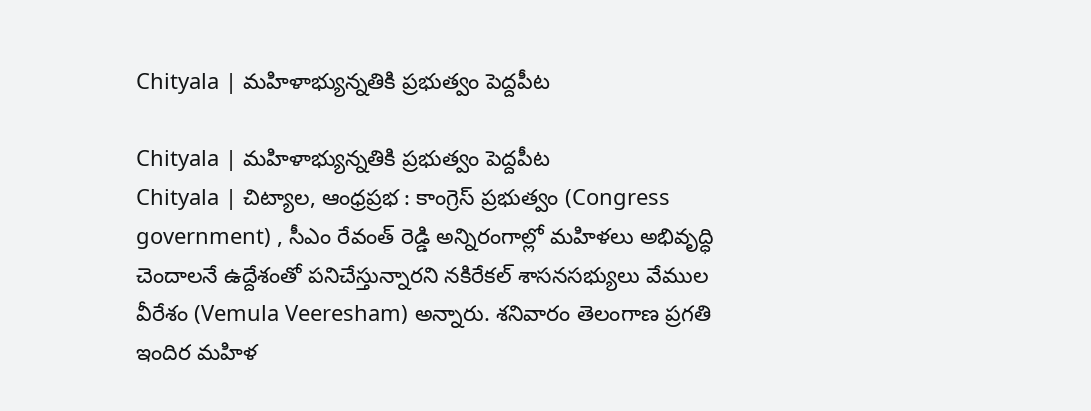Chityala | మహిళాభ్యున్నతికి ప్రభుత్వం పెద్దపీట

Chityala | మహిళాభ్యున్నతికి ప్రభుత్వం పెద్దపీట
Chityala | చిట్యాల, ఆంధ్రప్రభ : కాంగ్రెస్ ప్రభుత్వం (Congress government) , సీఎం రేవంత్ రెడ్డి అన్నిరంగాల్లో మహిళలు అభివృద్ధి చెందాలనే ఉద్దేశంతో పనిచేస్తున్నారని నకిరేకల్ శాసనసభ్యులు వేముల వీరేశం (Vemula Veeresham) అన్నారు. శనివారం తెలంగాణ ప్రగతి ఇందిర మహిళ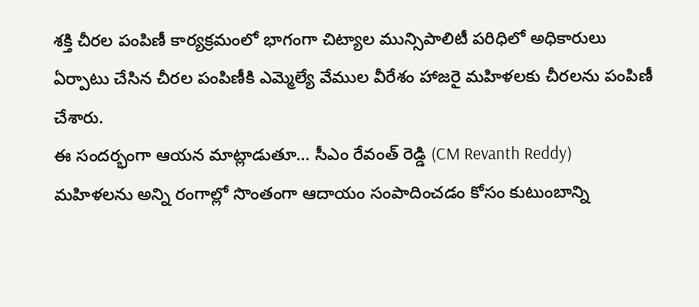శక్తి చీరల పంపిణీ కార్యక్రమంలో భాగంగా చిట్యాల మున్సిపాలిటీ పరిధిలో అధికారులు ఏర్పాటు చేసిన చీరల పంపిణీకి ఎమ్మెల్యే వేముల వీరేశం హాజరై మహిళలకు చీరలను పంపిణీ చేశారు.
ఈ సందర్భంగా ఆయన మాట్లాడుతూ… సీఎం రేవంత్ రెడ్డి (CM Revanth Reddy) మహిళలను అన్ని రంగాల్లో సొంతంగా ఆదాయం సంపాదించడం కోసం కుటుంబాన్ని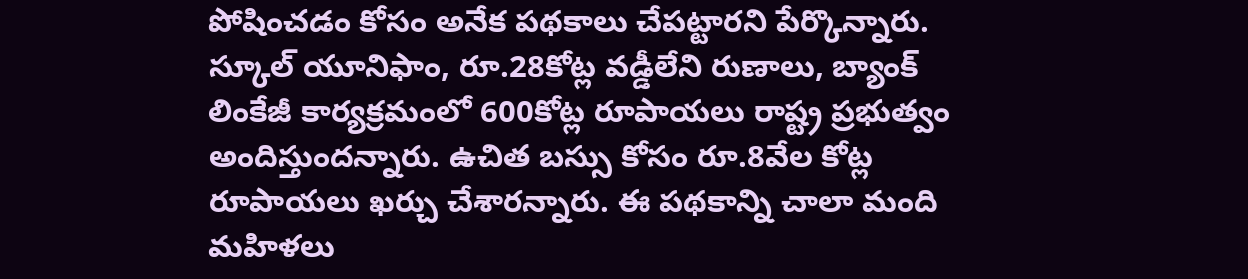పోషించడం కోసం అనేక పథకాలు చేపట్టారని పేర్కొన్నారు. స్కూల్ యూనిఫాం, రూ.28కోట్ల వడ్డీలేని రుణాలు, బ్యాంక్ లింకేజీ కార్యక్రమంలో 600కోట్ల రూపాయలు రాష్ట్ర ప్రభుత్వం అందిస్తుందన్నారు. ఉచిత బస్సు కోసం రూ.8వేల కోట్ల రూపాయలు ఖర్చు చేశారన్నారు. ఈ పథకాన్ని చాలా మంది మహిళలు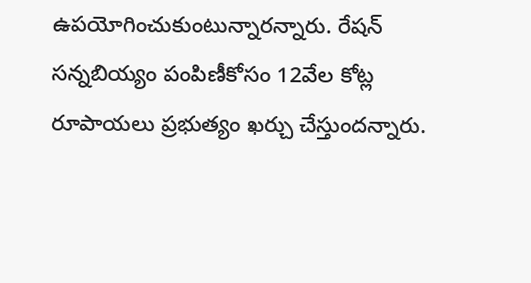ఉపయోగించుకుంటున్నారన్నారు. రేషన్ సన్నబియ్యం పంపిణీకోసం 12వేల కోట్ల రూపాయలు ప్రభుత్యం ఖర్చు చేస్తుందన్నారు.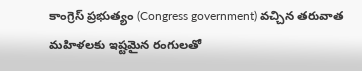కాంగ్రెస్ ప్రభుత్యం (Congress government) వచ్చిన తరువాత మహిళలకు ఇష్టమైన రంగులతో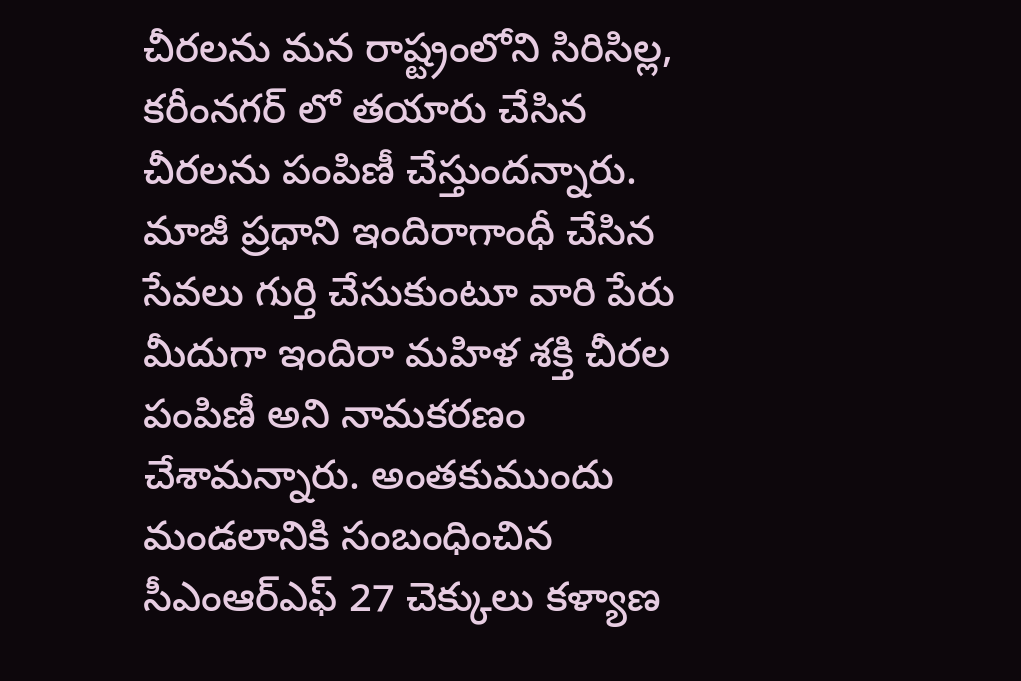చీరలను మన రాష్ట్రంలోని సిరిసిల్ల, కరీంనగర్ లో తయారు చేసిన చీరలను పంపిణీ చేస్తుందన్నారు. మాజీ ప్రధాని ఇందిరాగాంధీ చేసిన సేవలు గుర్తి చేసుకుంటూ వారి పేరు మీదుగా ఇందిరా మహిళ శక్తి చీరల పంపిణీ అని నామకరణం చేశామన్నారు. అంతకుముందు మండలానికి సంబంధించిన సీఎంఆర్ఎఫ్ 27 చెక్కులు కళ్యాణ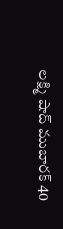లక్ష్మి షాద్ ముబారక్ 40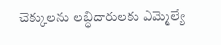చెక్కులను లబ్ధిదారులకు ఎమ్మెల్యే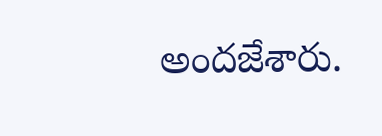అందజేశారు.